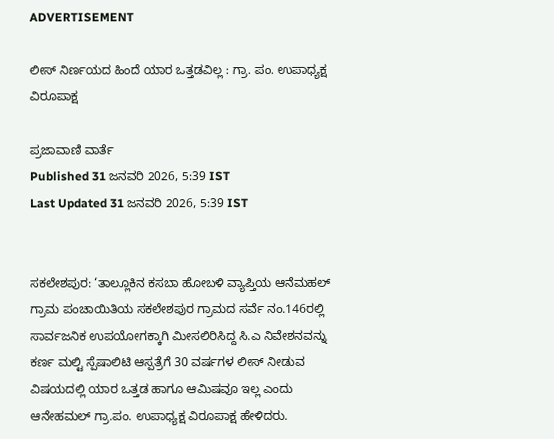ADVERTISEMENT

ಲೀಸ್‌ ನಿರ್ಣಯದ ಹಿಂದೆ ಯಾರ ಒತ್ತಡವಿಲ್ಲ : ಗ್ರಾ. ಪಂ. ಉಪಾಧ್ಯಕ್ಷ ವಿರೂಪಾಕ್ಷ

ಪ್ರಜಾವಾಣಿ ವಾರ್ತೆ
Published 31 ಜನವರಿ 2026, 5:39 IST
Last Updated 31 ಜನವರಿ 2026, 5:39 IST


ಸಕಲೇಶಪುರ: ‘ತಾಲ್ಲೂಕಿನ ಕಸಬಾ ಹೋಬಳಿ ವ್ಯಾಪ್ತಿಯ ಆನೆಮಹಲ್ ಗ್ರಾಮ ಪಂಚಾಯಿತಿಯ ಸಕಲೇಶಪುರ ಗ್ರಾಮದ ಸರ್ವೆ ನಂ.146ರಲ್ಲಿ ಸಾರ್ವಜನಿಕ ಉಪಯೋಗಕ್ಕಾಗಿ ಮೀಸಲಿರಿಸಿದ್ದ ಸಿ.ಎ ನಿವೇಶನವನ್ನು ಕರ್ಣ ಮಲ್ಟಿ ಸ್ಪೆಷಾಲಿಟಿ ಆಸ್ಪತ್ರೆಗೆ 30 ವರ್ಷಗಳ ಲೀಸ್ ನೀಡುವ ವಿಷಯದಲ್ಲಿ ಯಾರ ಒತ್ತಡ ಹಾಗೂ ಆಮಿಷವೂ ಇಲ್ಲ ಎಂದು ಆನೇಹಮಲ್ ಗ್ರಾ.ಪಂ. ಉಪಾಧ್ಯಕ್ಷ ವಿರೂಪಾಕ್ಷ ಹೇಳಿದರು.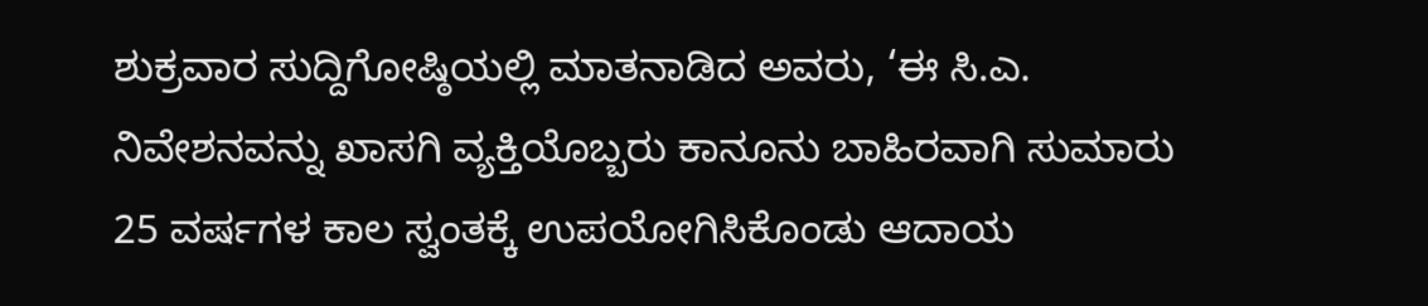ಶುಕ್ರವಾರ ಸುದ್ದಿಗೋಷ್ಠಿಯಲ್ಲಿ ಮಾತನಾಡಿದ ಅವರು, ‘ಈ ಸಿ.ಎ. ನಿವೇಶನವನ್ನು ಖಾಸಗಿ ವ್ಯಕ್ತಿಯೊಬ್ಬರು ಕಾನೂನು ಬಾಹಿರವಾಗಿ ಸುಮಾರು 25 ವರ್ಷಗಳ ಕಾಲ ಸ್ವಂತಕ್ಕೆ ಉಪಯೋಗಿಸಿಕೊಂಡು ಆದಾಯ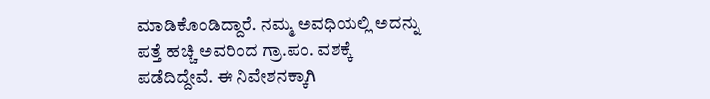ಮಾಡಿಕೊಂಡಿದ್ದಾರೆ. ನಮ್ಮ ಅವಧಿಯಲ್ಲಿ ಅದನ್ನು ಪತ್ತೆ ಹಚ್ಚಿ ಅವರಿಂದ ಗ್ರಾ.ಪಂ. ವಶಕ್ಕೆ ಪಡೆದಿದ್ದೇವೆ. ಈ ನಿವೇಶನಕ್ಕಾಗಿ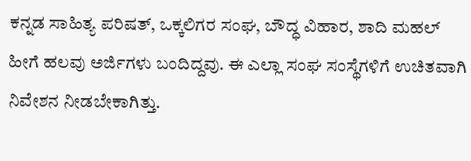ಕನ್ನಡ ಸಾಹಿತ್ಯ ಪರಿಷತ್, ಒಕ್ಕಲಿಗರ ಸಂಘ, ಬೌದ್ಧ ವಿಹಾರ, ಶಾದಿ ಮಹಲ್‌ ಹೀಗೆ ಹಲವು ಅರ್ಜಿಗಳು ಬಂದಿದ್ದವು. ಈ ಎಲ್ಲಾ ಸಂಘ ಸಂಸ್ಥೆಗಳಿಗೆ ಉಚಿತವಾಗಿ ನಿವೇಶನ ನೀಡಬೇಕಾಗಿತ್ತು.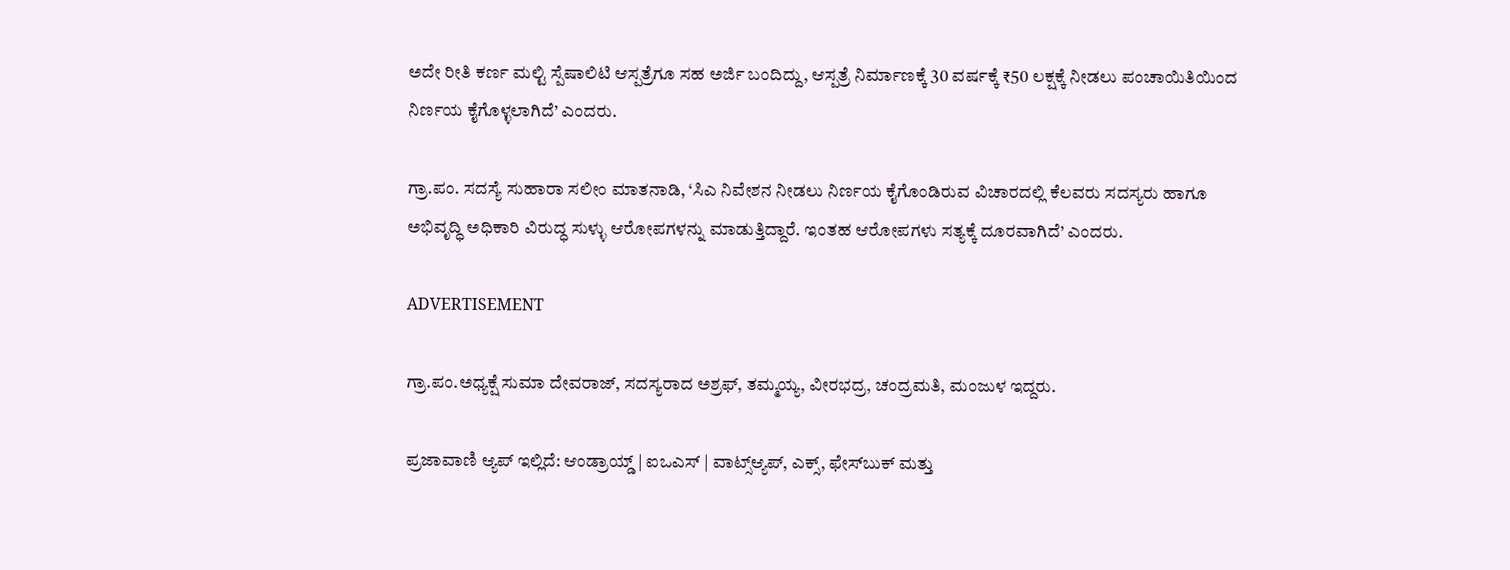ಅದೇ ರೀತಿ ಕರ್ಣ ಮಲ್ಟಿ ಸ್ಪೆಷಾಲಿಟಿ ಆಸ್ಪತ್ರೆಗೂ ಸಹ ಅರ್ಜಿ ಬಂದಿದ್ದು, ಆಸ್ಪತ್ರೆ ನಿರ್ಮಾಣಕ್ಕೆ 30 ವರ್ಷಕ್ಕೆ ₹50 ಲಕ್ಷಕ್ಕೆ ನೀಡಲು ಪಂಚಾಯಿತಿಯಿಂದ ನಿರ್ಣಯ ಕೈಗೊಳ್ಳಲಾಗಿದೆ’ ಎಂದರು.

ಗ್ರಾ.ಪಂ. ಸದಸ್ಯೆ ಸುಹಾರಾ ಸಲೀಂ ಮಾತನಾಡಿ, ‘ಸಿಎ ನಿವೇಶನ ನೀಡಲು ನಿರ್ಣಯ ಕೈಗೊಂಡಿರುವ ವಿಚಾರದಲ್ಲಿ ಕೆಲವರು ಸದಸ್ಯರು ಹಾಗೂ ಅಭಿವೃದ್ಧಿ ಅಧಿಕಾರಿ ವಿರುದ್ಧ ಸುಳ್ಳು ಆರೋಪಗಳನ್ನು ಮಾಡುತ್ತಿದ್ದಾರೆ. ಇಂತಹ ಆರೋಪಗಳು ಸತ್ಯಕ್ಕೆ ದೂರವಾಗಿದೆ’ ಎಂದರು.

ADVERTISEMENT

ಗ್ರಾ.ಪಂ.ಅಧ್ಯಕ್ಷೆ ಸುಮಾ ದೇವರಾಜ್, ಸದಸ್ಯರಾದ ಅಶ್ರಫ್, ತಮ್ಮಯ್ಯ, ವೀರಭದ್ರ, ಚಂದ್ರಮತಿ, ಮಂಜುಳ ಇದ್ದರು.

ಪ್ರಜಾವಾಣಿ ಆ್ಯಪ್ ಇಲ್ಲಿದೆ: ಆಂಡ್ರಾಯ್ಡ್ | ಐಒಎಸ್ | ವಾಟ್ಸ್ಆ್ಯಪ್, ಎಕ್ಸ್, ಫೇಸ್‌ಬುಕ್ ಮತ್ತು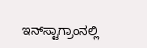ಇನ್‌ಸ್ಟಾಗ್ರಾಂನಲ್ಲಿ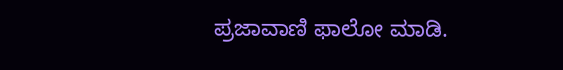ಪ್ರಜಾವಾಣಿ ಫಾಲೋ ಮಾಡಿ.